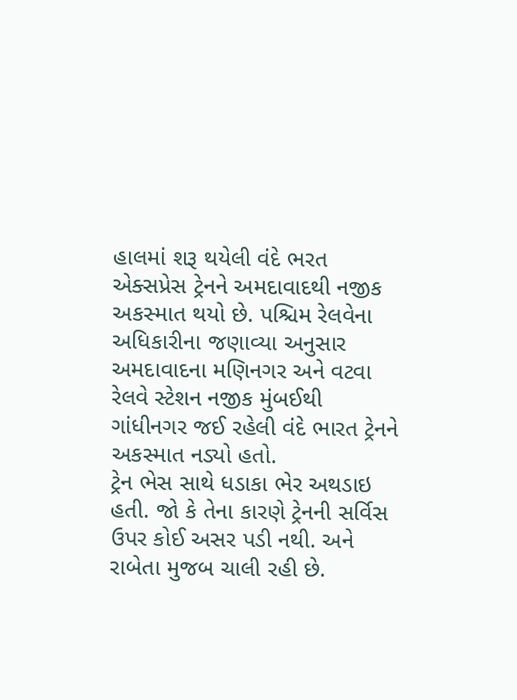હાલમાં શરૂ થયેલી વંદે ભરત એક્સપ્રેસ ટ્રેનને અમદાવાદથી નજીક અકસ્માત થયો છે. પશ્ચિમ રેલવેના અધિકારીના જણાવ્યા અનુસાર અમદાવાદના મણિનગર અને વટવા રેલવે સ્ટેશન નજીક મુંબઈથી ગાંધીનગર જઈ રહેલી વંદે ભારત ટ્રેનને અકસ્માત નડ્યો હતો.
ટ્રેન ભેસ સાથે ધડાકા ભેર અથડાઇ હતી. જો કે તેના કારણે ટ્રેનની સર્વિસ ઉપર કોઈ અસર પડી નથી. અને રાબેતા મુજબ ચાલી રહી છે.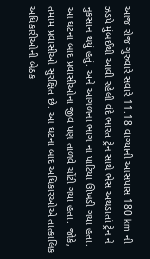આજ રોજ ગુરુવારે સવારે 11.18 વાગ્યાની આસપાસ 180 km ની ઝડપે મુંબઈથી આવી રહેલી વંદે ભારત ટ્રેન સાથે ભેસ અથડાતાં ટ્રેન ને નુકસાન થયું હતું. અને આગળના ભાગ ના પાટિયા ઊખડી ગયા હતા. આ ઘટના બાદ પ્રવાસીઓના જીવ પણ તાળવે ચોંટી ગયા હતા. જોકે, તમામ પ્રવાસીઓ સુરક્ષિત છે. આ ઘટના બાદ અધિકારઓએ તાત્કાલિક અધિકારીઓની બેઠક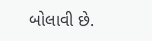બોલાવી છે.